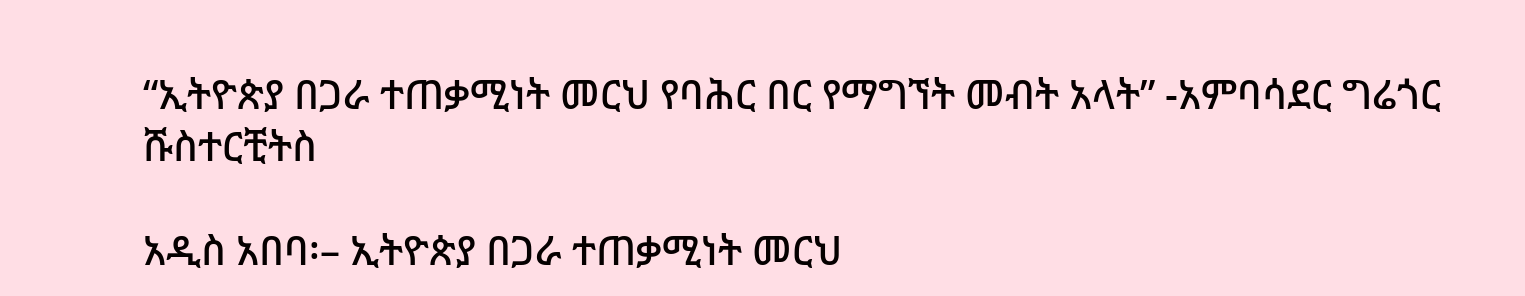“ኢትዮጵያ በጋራ ተጠቃሚነት መርህ የባሕር በር የማግኘት መብት አላት” -አምባሳደር ግሬጎር ሹስተርቺትስ

አዲስ አበባ፡– ኢትዮጵያ በጋራ ተጠቃሚነት መርህ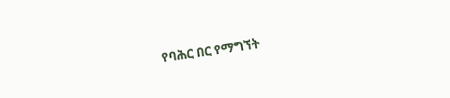የባሕር በር የማግኘት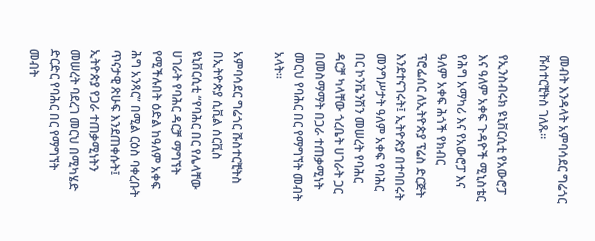መብት እንዳላት አምባሳደር ግሬጎር ሹስተርቺትስ ገለጹ።

የኢንስብሩክ ዩኒቨርሲቲ የአውሮፓ እና ዓለም አቀፍ ጉዳዮች ሚኒስቴር የሕግ አማካሪ እና የአውሮፓ እና ዓለም አቀፍ ሕጎች የክብር ፕሮፌሰር ለኢትዮጵያ ፕሬስ ድርጅት እንደተናገሩት፤ ኢትዮጵያ በተባበሩት መንግሥታት ዓለም አቀፍ የባሕር በር ኮንቬንሽን መሠረት የባሕር ዳርቻ ካላቸው ጎረቤት ሀገራት ጋር በመስማማት በጋራ ተጠቃሚነት መርህ የባሕር በር የማግኘት መብት አላት።

አምባሳደር ግሬጎር ሹስተርቺትስ በኢትዮጵያ ሲቪል ሰርቪስ ዩኒቨርሲቲ “የባሕር በር የሌላቸው ሀገራት የባሕር ዳርቻ ማግኘት የሚችሉበት ዕድል ከዓለም አቀፍ ሕግ አንጻር” በሚል ርዕስ ባቀረቡት ጥናታዊ ጽሁፍ እንደጠቀሱት፤ ኢትዮጵያ የጋራ ተጠቃሚነትን መሠረት ባደረገ መርህ በሚካሄድ ድርድር የባሕር በር የማግኘት መብት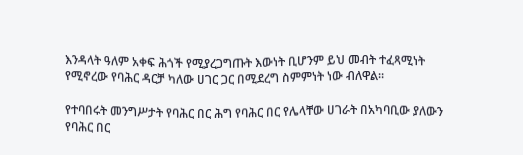እንዳላት ዓለም አቀፍ ሕጎች የሚያረጋግጡት እውነት ቢሆንም ይህ መብት ተፈጻሚነት የሚኖረው የባሕር ዳርቻ ካለው ሀገር ጋር በሚደረግ ስምምነት ነው ብለዋል።

የተባበሩት መንግሥታት የባሕር በር ሕግ የባሕር በር የሌላቸው ሀገራት በአካባቢው ያለውን የባሕር በር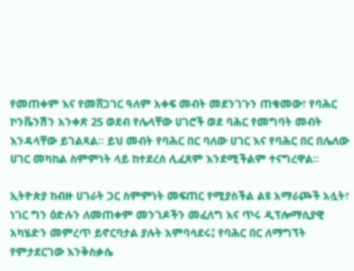የመጠቀም እና የመሸጋገር ዓለም አቀፍ መብት መደንገጉን ጠቁመው፣ የባሕር ኮንቬንሽን አንቀጽ 25 ወደብ የሌላቸው ሀገሮች ወደ ባሕር የመግባት መብት እንዳላቸው ይገልጻል። ይህ መብት የባሕር በር ባለው ሀገር እና የባሕር በር በሌለው ሀገር መካከል ስምምነት ላይ ከተደረሰ ሊፈጸም እንደሚችልም ተናግረዋል።

ኢትዮጵያ ከብዙ ሀገራት ጋር ስምምነት መፍጠር የሚያስችል ልዩ አማራጮች አሏት፣ ነገር ግን ዕድሉን ለመጠቀም መንገዶችን መፈለግ እና ጥሩ ዲፕሎማሲያዊ አካሄድን መምረጥ ይኖርባታል ያሉት አምባሳደሩ፤ የባሕር በር ለማግኘት የምታደርገው እንቅስቃሴ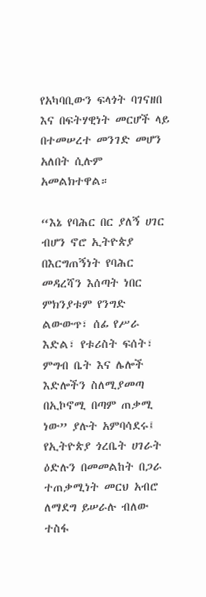የአካባቢውን ፍላጎት ባገናዘበ እና በፍትሃዊነት መርሆች ላይ በተመሠረተ መንገድ መሆን አለበት ሲሉም አመልክተዋል።

“እኔ የባሕር በር ያለኝ ሀገር ብሆን ኖሮ ኢትዮጵያ በእርግጠኝነት የባሕር መዳረሻን እሰጣት ነበር ምክንያቱም የንግድ ልውውጥ፣ ሰፊ የሥራ እድል፣ የቱሪስት ፍሰት፣ ምግብ ቤት እና ሌሎች እድሎችን ስለሚያመጣ በኢኮኖሚ በጣም ጠቃሚ ነው” ያሉት አምባሳደሩ፤ የኢትዮጵያ ጎረቤት ሀገራት ዕድሉን በመመልከት በጋራ ተጠቃሚነት መርህ አብሮ ለማደግ ይሠራሉ ብለው ተስፋ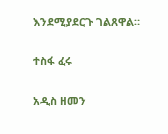እንደሚያደርጉ ገልጸዋል።

ተስፋ ፈሩ

አዲስ ዘመን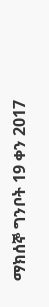ማክሰኞ ግንቦት 19 ቀን 2017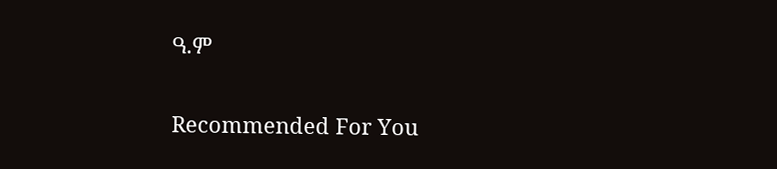ዓ.ም

Recommended For You